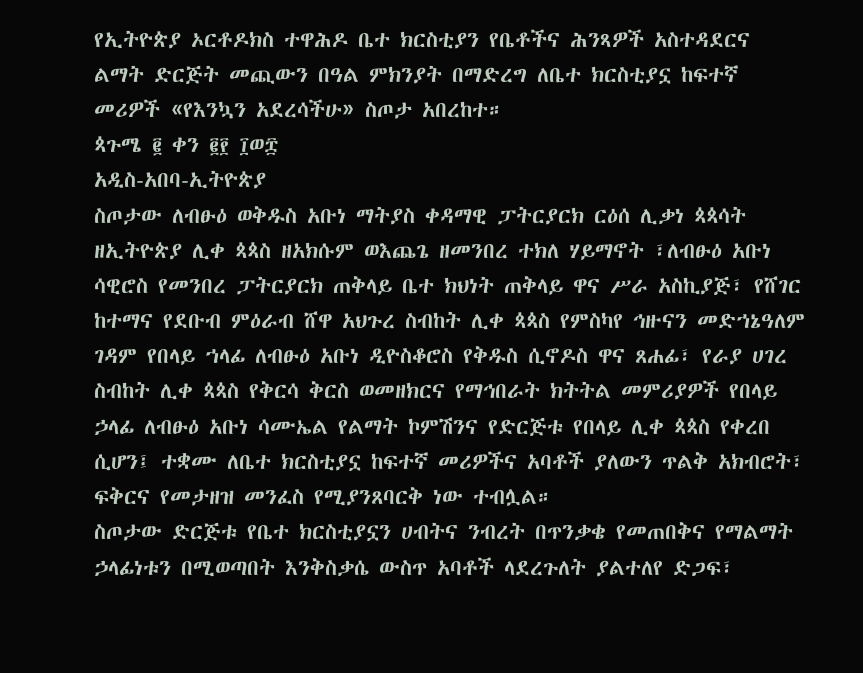የኢትዮጵያ ኦርቶዶክስ ተዋሕዶ ቤተ ክርስቲያን የቤቶችና ሕንጻዎች አስተዳደርና ልማት ድርጅት መጪውን በዓል ምክንያት በማድረግ ለቤተ ክርስቲያኗ ከፍተኛ መሪዎች «የእንኳን አደረሳችሁ» ስጦታ አበረከተ።
ጳጉሜ ፪ ቀን ፪፻ ፲ወ፰
አዲስ-አበባ-ኢትዮጵያ
ስጦታው ለብፁዕ ወቅዱስ አቡነ ማትያስ ቀዳማዊ ፓትርያርክ ርዕሰ ሊቃነ ጳጳሳት ዘኢትዮጵያ ሊቀ ጳጳስ ዘአክሱም ወእጨጌ ዘመንበረ ተክለ ሃይማኖት ፣ለብፁዕ አቡነ ሳዊሮስ የመንበረ ፓትርያርክ ጠቅላይ ቤተ ክህነት ጠቅላይ ዋና ሥራ አስኪያጅ፣ የሸገር ከተማና የደቡብ ምዕራብ ሸዋ አህጉረ ስብከት ሊቀ ጳጳስ የምስካየ ኅዙናን መድኀኔዓለም ገዳም የበላይ ኀላፊ ለብፁዕ አቡነ ዲዮስቆሮስ የቅዱስ ሲኖዶስ ዋና ጸሐፊ፣ የራያ ሀገረ ስብከት ሊቀ ጳጳስ የቅርሳ ቅርስ ወመዘክርና የማኅበራት ክትትል መምሪያዎች የበላይ ኃላፊ ለብፁዕ አቡነ ሳሙኤል የልማት ኮምሽንና የድርጅቱ የበላይ ሊቀ ጳጳስ የቀረበ ሲሆን፤ ተቋሙ ለቤተ ክርስቲያኗ ከፍተኛ መሪዎችና አባቶች ያለውን ጥልቅ አክብሮት፣ ፍቅርና የመታዘዝ መንፈስ የሚያንጸባርቅ ነው ተብሏል።
ስጦታው ድርጅቱ የቤተ ክርስቲያኗን ሀብትና ንብረት በጥንቃቄ የመጠበቅና የማልማት ኃላፊነቱን በሚወጣበት እንቅስቃሴ ውስጥ አባቶች ላደረጉለት ያልተለየ ድጋፍ፣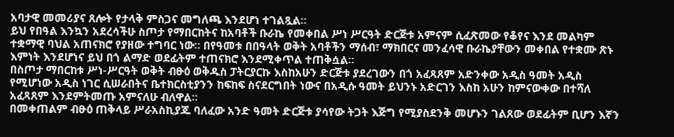አባታዊ መመሪያና ጸሎት የታላቅ ምስጋና መግለጫ እንደሆነ ተገልጿል።
ይህ የበዓል እንኳን አደረሳችሁ ስጦታ የማበርከትና ከአባቶች ቡራኬ የመቀበል ሥነ ሥርዓት ድርጅቱ አምናም ሲፈጽመው የቆየና እንደ መልካም ተቋማዊ ባህል አጠናክሮ የያዘው ተግባር ነው። በየዓመቱ በበዓላት ወቅት አባቶችን ማሰብ፣ ማክበርና መንፈሳዊ ቡራኬያቸውን መቀበል የተቋሙ ጽኑ እምነት እንደሆነና ይህ በጎ ልማድ ወደፊትም ተጠናክሮ እንደሚቀጥል ተጠቅሷል።
በስጦታ ማበርከቱ ሥነ-ሥርዓት ወቅት ብፁዕ ወቅዱስ ፓትርያርኩ እስከአሁን ድርጅቱ ያደረገውን በጎ አፈጻጸም አድንቀው አዲስ ዓመት አዲስ የሚሆነው አዲስ ነገር ሲሠራበትና ቤተክርስቲያንን ከፍከፍ ስናደርግበት ነውና በአዲሱ ዓመት ይህንኑ አድርገን እስከ አሁን ከምናውቀው በተሻለ አፈጻጸም እንደምትመጡ አምናለሁ ብለዋል።
በመቀጠልም ብፁዕ ጠቅላይ ሥራአስኪያጁ ባለፈው አንድ ዓመት ድርጅቱ ያሳየው ትጋት እጅግ የሚያስደንቅ መሆኑን ገልጸው ወደፊትም ቢሆን እኛን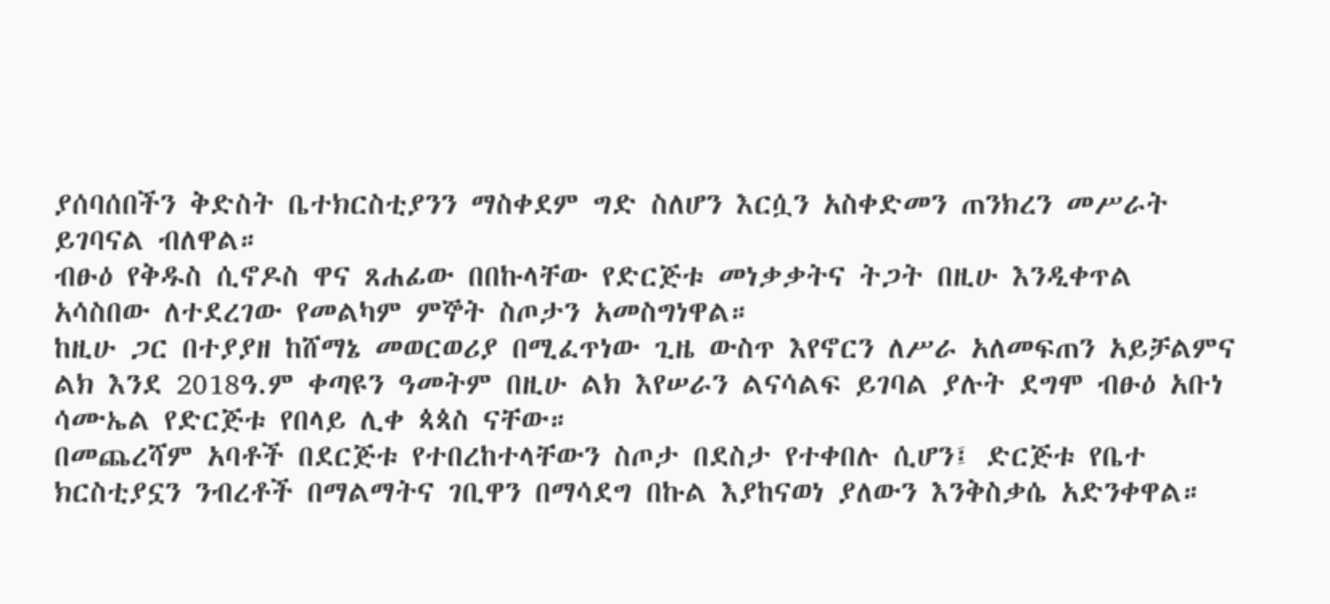ያሰባሰበችን ቅድስት ቤተክርስቲያንን ማስቀደም ግድ ስለሆን እርሷን አስቀድመን ጠንክረን መሥራት ይገባናል ብለዋል።
ብፁዕ የቅዱስ ሲኖዶስ ዋና ጸሐፊው በበኩላቸው የድርጅቱ መነቃቃትና ትጋት በዚሁ እንዲቀጥል አሳስበው ለተደረገው የመልካም ምኞት ስጦታን አመስግነዋል።
ከዚሁ ጋር በተያያዘ ከሸማኔ መወርወሪያ በሚፈጥነው ጊዜ ውስጥ እየኖርን ለሥራ አለመፍጠን አይቻልምና ልክ እንደ 2018ዓ.ም ቀጣዩን ዓመትም በዚሁ ልክ እየሠራን ልናሳልፍ ይገባል ያሉት ደግሞ ብፁዕ አቡነ ሳሙኤል የድርጅቱ የበላይ ሊቀ ጳጳስ ናቸው።
በመጨረሻም አባቶች በደርጅቱ የተበረከተላቸውን ስጦታ በደስታ የተቀበሉ ሲሆን፤ ድርጅቱ የቤተ ክርስቲያኗን ንብረቶች በማልማትና ገቢዋን በማሳደግ በኩል እያከናወነ ያለውን እንቅስቃሴ አድንቀዋል።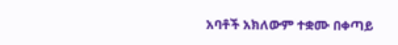አባቶች አክለውም ተቋሙ በቀጣይ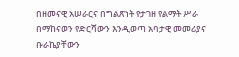በዘመናዊ አሠራርና በግልጽነት የታገዘ የልማት ሥራ በማከናወን የድርሻውን እንዲወጣ አባታዊ መመሪያና ቡራኬያቸውን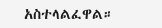አስተላልፈዋል።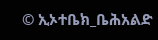© ኢኦተቤክ_ቤሕአልድ